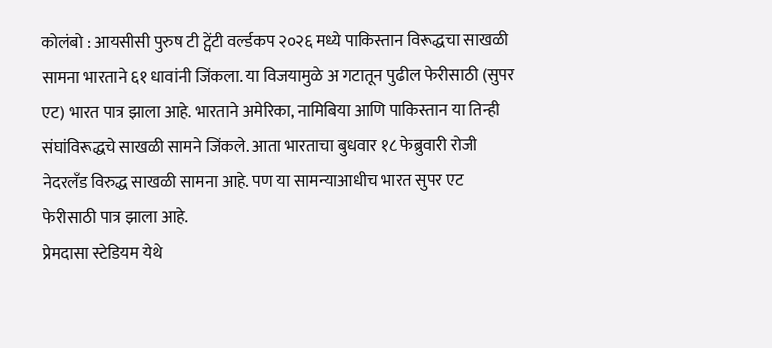कोलंबो : आयसीसी पुरुष टी ट्वेंटी वर्ल्डकप २०२६ मध्ये पाकिस्तान विरूद्धचा साखळी सामना भारताने ६१ धावांनी जिंकला. या विजयामुळे अ गटातून पुढील फेरीसाठी (सुपर एट) भारत पात्र झाला आहे. भारताने अमेरिका, नामिबिया आणि पाकिस्तान या तिन्ही संघांविरूद्धचे साखळी सामने जिंकले. आता भारताचा बुधवार १८ फेब्रुवारी रोजी नेदरलँड विरुद्ध साखळी सामना आहे. पण या सामन्याआधीच भारत सुपर एट फेरीसाठी पात्र झाला आहे.
प्रेमदासा स्टेडियम येथे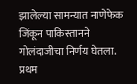झालेल्या सामन्यात नाणेफेक जिंकून पाकिस्तानने गोलंदाजीचा निर्णय घेतला. प्रथम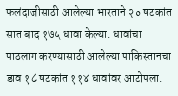फलंदाजीसाठी आलेल्या भारताने २० षटकांत सात बाद १७५ धावा केल्या. धावांचा पाठलाग करण्यासाठी आलेल्या पाकिस्तानचा डाव १८ षटकांत ११४ धावांवर आटोपला.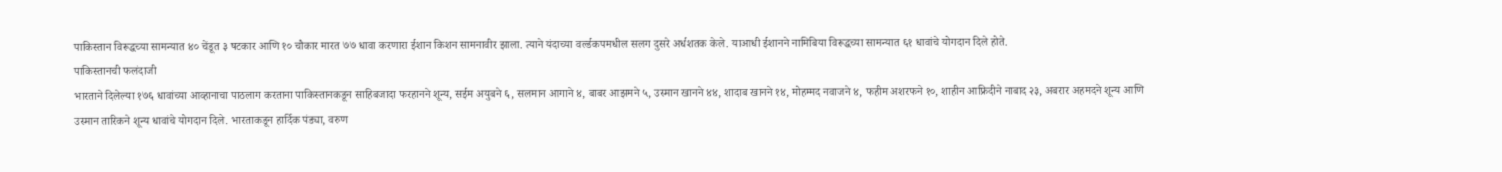पाकिस्तान विरूद्धच्या सामन्यात ४० चेंडूत ३ षटकार आणि १० चौकार मारत ७७ धावा करणारा ईशान किशन सामनावीर झाला. त्याने यंदाच्या वर्ल्डकपमधील सलग दुसरे अर्धशतक केले. याआधी ईशानने नामिबिया विरूद्धच्या सामन्यात ६१ धावांचे योगदान दिले होते.
पाकिस्तानची फलंदाजी
भारताने दिलेल्या १७६ धावांच्या आव्हानाचा पाठलाग करताना पाकिस्तानकडून साहिबजादा फरहानने शून्य, सईम अयुबने ६, सलमान आगाने ४, बाबर आझमने ५, उस्मान खानने ४४, शादाब खानने १४, मोहम्मद नवाजने ४, फहीम अशरफने १०, शाहीन आफ्रिदीने नाबाद २३, अबरार अहमदने शून्य आणि उस्मान तारिकने शून्य धावांचे योगदान दिले. भारताकडून हार्दिक पंड्या, वरुण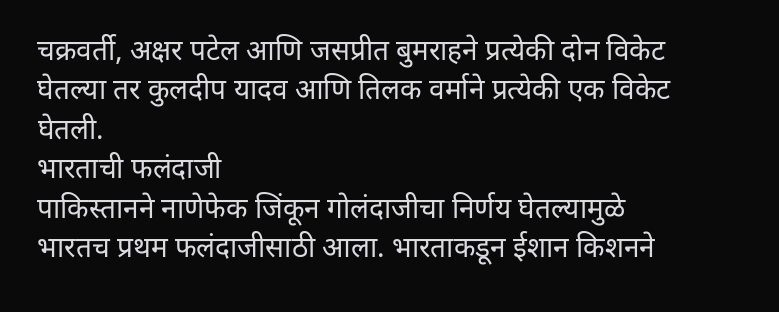चक्रवर्ती, अक्षर पटेल आणि जसप्रीत बुमराहने प्रत्येकी दोन विकेट घेतल्या तर कुलदीप यादव आणि तिलक वर्माने प्रत्येकी एक विकेट घेतली.
भारताची फलंदाजी
पाकिस्तानने नाणेफेक जिंकून गोलंदाजीचा निर्णय घेतल्यामुळे भारतच प्रथम फलंदाजीसाठी आला. भारताकडून ईशान किशनने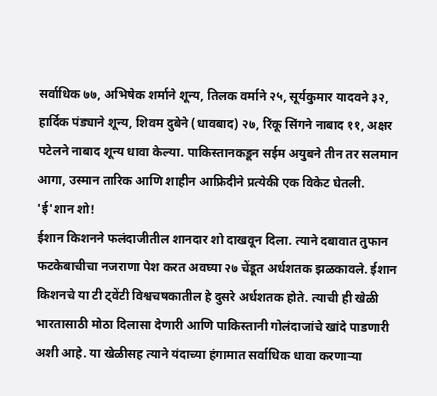सर्वाधिक ७७, अभिषेक शर्माने शून्य, तिलक वर्माने २५, सूर्यकुमार यादवने ३२, हार्दिक पंड्याने शून्य, शिवम दुबेने (धावबाद) २७, रिंकू सिंगने नाबाद ११, अक्षर पटेलने नाबाद शून्य धावा केल्या. पाकिस्तानकडून सईम अयुबने तीन तर सलमान आगा, उस्मान तारिक आणि शाहीन आफ्रिदीने प्रत्येकी एक विकेट घेतली.
'ई'शान शो!
ईशान किशनने फलंदाजीतील शानदार शो दाखवून दिला. त्याने दबावात तुफान फटकेबाचीचा नजराणा पेश करत अवघ्या २७ चेंडूत अर्धशतक झळकावले. ईशान किशनचे या टी ट्वेंटी विश्वचषकातील हे दुसरे अर्धशतक होते. त्याची ही खेळी भारतासाठी मोठा दिलासा देणारी आणि पाकिस्तानी गोलंदाजांचे खांदे पाडणारी अशी आहे. या खेळीसह त्याने यंदाच्या हंगामात सर्वाधिक धावा करणाऱ्या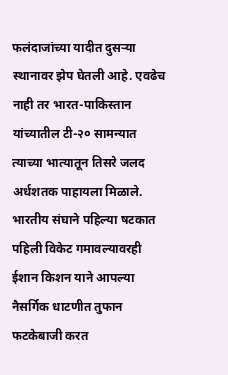फलंदाजांच्या यादीत दुसऱ्या स्थानावर झेप घेतली आहे. एवढेच नाही तर भारत-पाकिस्तान यांच्यातील टी-२० सामन्यात त्याच्या भात्यातून तिसरे जलद अर्धशतक पाहायला मिळाले. भारतीय संघाने पहिल्या षटकात पहिली विकेट गमावल्यावरही ईशान किशन याने आपल्या नैसर्गिक धाटणीत तुफान फटकेबाजी करत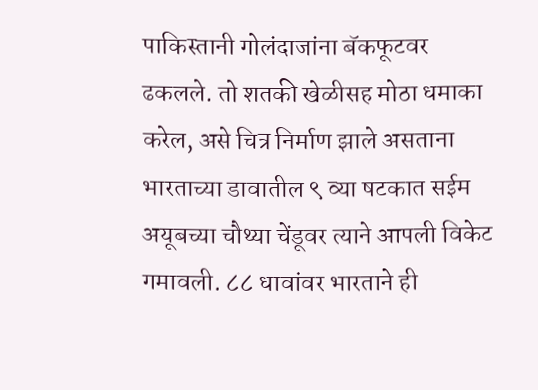पाकिस्तानी गोलंदाजांना बॅकफूटवर ढकलले. तो शतकी खेळीसह मोठा धमाका करेल, असे चित्र निर्माण झाले असताना भारताच्या डावातील ९ व्या षटकात सईम अयूबच्या चौथ्या चेंडूवर त्याने आपली विकेट गमावली. ८८ धावांवर भारताने ही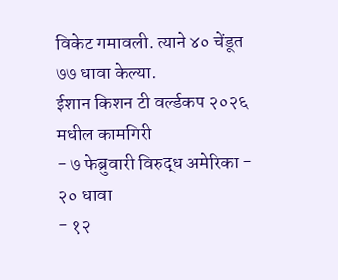विकेट गमावली. त्याने ४० चेंडूत ७७ धावा केल्या.
ईशान किशन टी वर्ल्डकप २०२६ मधील कामगिरी
- ७ फेब्रुवारी विरुद्ध अमेरिका - २० धावा
- १२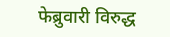फेब्रुवारी विरुद्ध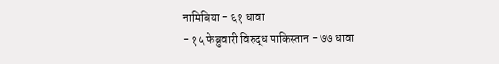नामिबिया - ६१ धावा
- १५ फेब्रुवारी विरुद्ध पाकिस्तान - ७७ धावा